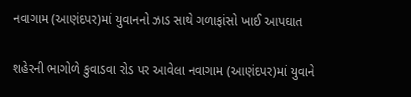નવાગામ (આણંદપર)માં યુવાનનો ઝાડ સાથે ગળાફાંસો ખાઈ આપઘાત

શહેરની ભાગોળે કુવાડવા રોડ પર આવેલા નવાગામ (આણંદપર)માં યુવાને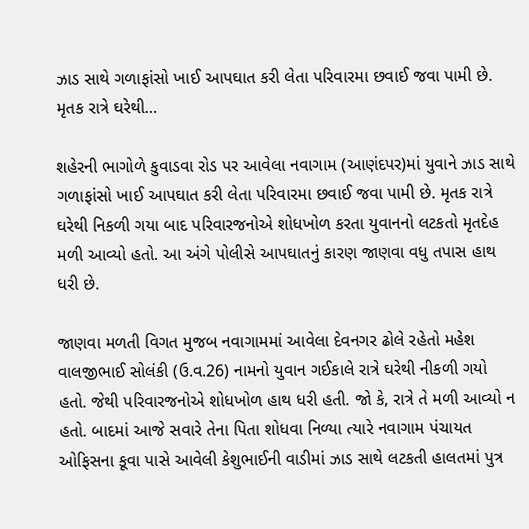ઝાડ સાથે ગળાફાંસો ખાઈ આપઘાત કરી લેતા પરિવારમા છવાઈ જવા પામી છે. મૃતક રાત્રે ઘરેથી…

શહેરની ભાગોળે કુવાડવા રોડ પર આવેલા નવાગામ (આણંદપર)માં યુવાને ઝાડ સાથે ગળાફાંસો ખાઈ આપઘાત કરી લેતા પરિવારમા છવાઈ જવા પામી છે. મૃતક રાત્રે ઘરેથી નિકળી ગયા બાદ પરિવારજનોએ શોધખોળ કરતા યુવાનનો લટકતો મૃતદેહ મળી આવ્યો હતો. આ અંગે પોલીસે આપઘાતનું કારણ જાણવા વધુ તપાસ હાથ ધરી છે.

જાણવા મળતી વિગત મુજબ નવાગામમાં આવેલા દેવનગર ઢોલે રહેતો મહેશ વાલજીભાઈ સોલંકી (ઉ.વ.26) નામનો યુવાન ગઈકાલે રાત્રે ઘરેથી નીકળી ગયો હતો. જેથી પરિવારજનોએ શોધખોળ હાથ ધરી હતી. જો કે, રાત્રે તે મળી આવ્યો ન હતો. બાદમાં આજે સવારે તેના પિતા શોધવા નિળ્યા ત્યારે નવાગામ પંચાયત ઓફિસના કૂવા પાસે આવેલી કેશુભાઈની વાડીમાં ઝાડ સાથે લટકતી હાલતમાં પુત્ર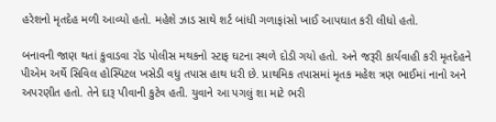હરેશનો મૃતદેહ મળી આવ્યો હતો. મહેશે ઝાડ સાથે શર્ટ બાંધી ગળાફાંસો ખાઈ આપઘાત કરી લીધો હતો.

બનાવની જાણ થતાં કુવાડવા રોડ પોલીસ મથકનો સ્ટાફ ઘટના સ્થળે દોડી ગયો હતો. અને જરૂરી કાર્યવાહી કરી મૃતદેહને પીએમ અર્થે સિવિલ હોસ્પિટલ ખસેડી વધુ તપાસ હાથ ધરી છે. પ્રાથમિક તપાસમાં મૃતક મહેશ ત્રણ ભાઈમાં નાનો અને અપરણીત હતો. તેને દારૂ પીવાની કુટેવ હતી. યુવાને આ પગલું શા માટે ભરી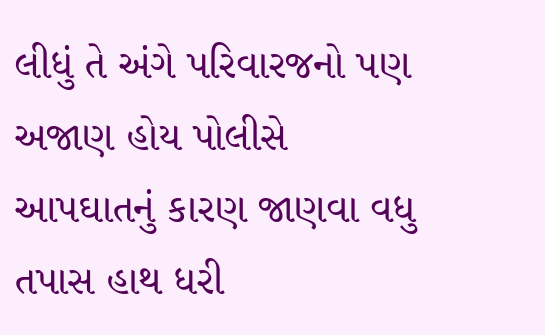લીધું તે અંગે પરિવારજનો પણ અજાણ હોય પોલીસે આપઘાતનું કારણ જાણવા વધુ તપાસ હાથ ધરી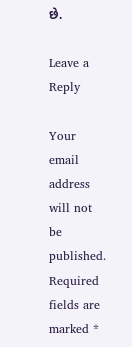છે.

Leave a Reply

Your email address will not be published. Required fields are marked *